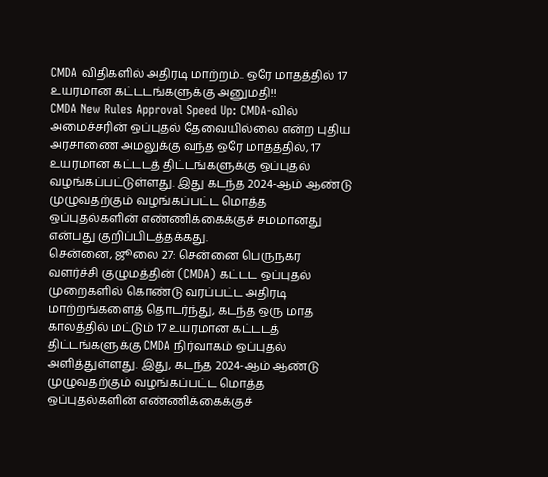CMDA விதிகளில் அதிரடி மாற்றம்.. ஒரே மாதத்தில் 17 உயரமான கட்டடங்களுக்கு அனுமதி!!
CMDA New Rules Approval Speed Up: CMDA-வில் அமைச்சரின் ஒப்புதல் தேவையில்லை என்ற புதிய அரசாணை அமலுக்கு வந்த ஒரே மாதத்தில், 17 உயரமான கட்டடத் திட்டங்களுக்கு ஒப்புதல் வழங்கப்பட்டுள்ளது. இது கடந்த 2024-ஆம் ஆண்டு முழுவதற்கும் வழங்கப்பட்ட மொத்த ஒப்புதல்களின் எண்ணிக்கைக்குச் சமமானது என்பது குறிப்பிடத்தக்கது.
சென்னை, ஜூலை 27: சென்னை பெருநகர வளர்ச்சி குழுமத்தின் (CMDA) கட்டட ஒப்புதல் முறைகளில் கொண்டு வரப்பட்ட அதிரடி மாற்றங்களைத் தொடர்ந்து, கடந்த ஒரு மாத காலத்தில் மட்டும் 17 உயரமான கட்டடத் திட்டங்களுக்கு CMDA நிர்வாகம் ஒப்புதல் அளித்துள்ளது. இது, கடந்த 2024-ஆம் ஆண்டு முழுவதற்கும் வழங்கப்பட்ட மொத்த ஒப்புதல்களின் எண்ணிக்கைக்குச்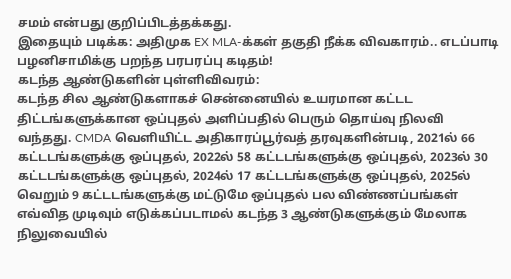சமம் என்பது குறிப்பிடத்தக்கது.
இதையும் படிக்க: அதிமுக EX MLA-க்கள் தகுதி நீக்க விவகாரம்.. எடப்பாடி பழனிசாமிக்கு பறந்த பரபரப்பு கடிதம்!
கடந்த ஆண்டுகளின் புள்ளிவிவரம்:
கடந்த சில ஆண்டுகளாகச் சென்னையில் உயரமான கட்டட திட்டங்களுக்கான ஒப்புதல் அளிப்பதில் பெரும் தொய்வு நிலவி வந்தது. CMDA வெளியிட்ட அதிகாரப்பூர்வத் தரவுகளின்படி, 2021ல் 66 கட்டடங்களுக்கு ஒப்புதல், 2022ல் 58 கட்டடங்களுக்கு ஒப்புதல், 2023ல் 30 கட்டடங்களுக்கு ஒப்புதல், 2024ல் 17 கட்டடங்களுக்கு ஒப்புதல், 2025ல் வெறும் 9 கட்டடங்களுக்கு மட்டுமே ஒப்புதல் பல விண்ணப்பங்கள் எவ்வித முடிவும் எடுக்கப்படாமல் கடந்த 3 ஆண்டுகளுக்கும் மேலாக நிலுவையில்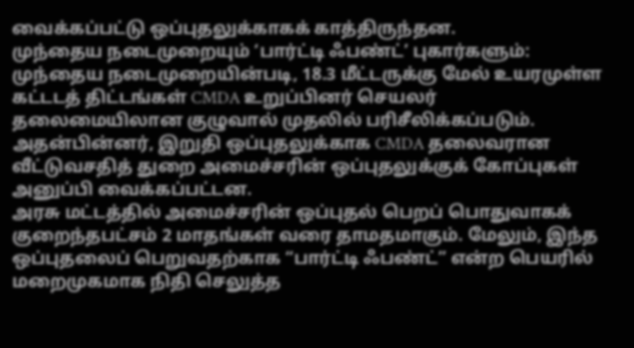வைக்கப்பட்டு ஒப்புதலுக்காகக் காத்திருந்தன.
முந்தைய நடைமுறையும் ‘பார்ட்டி ஃபண்ட்’ புகார்களும்:
முந்தைய நடைமுறையின்படி, 18.3 மீட்டருக்கு மேல் உயரமுள்ள கட்டடத் திட்டங்கள் CMDA உறுப்பினர் செயலர் தலைமையிலான குழுவால் முதலில் பரிசீலிக்கப்படும். அதன்பின்னர், இறுதி ஒப்புதலுக்காக CMDA தலைவரான வீட்டுவசதித் துறை அமைச்சரின் ஒப்புதலுக்குக் கோப்புகள் அனுப்பி வைக்கப்பட்டன.
அரசு மட்டத்தில் அமைச்சரின் ஒப்புதல் பெறப் பொதுவாகக் குறைந்தபட்சம் 2 மாதங்கள் வரை தாமதமாகும். மேலும், இந்த ஒப்புதலைப் பெறுவதற்காக “பார்ட்டி ஃபண்ட்” என்ற பெயரில் மறைமுகமாக நிதி செலுத்த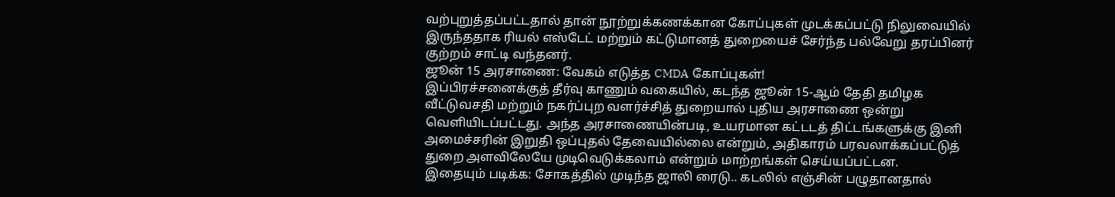வற்புறுத்தப்பட்டதால் தான் நூற்றுக்கணக்கான கோப்புகள் முடக்கப்பட்டு நிலுவையில் இருந்ததாக ரியல் எஸ்டேட் மற்றும் கட்டுமானத் துறையைச் சேர்ந்த பல்வேறு தரப்பினர் குற்றம் சாட்டி வந்தனர்.
ஜூன் 15 அரசாணை: வேகம் எடுத்த CMDA கோப்புகள்!
இப்பிரச்சனைக்குத் தீர்வு காணும் வகையில், கடந்த ஜூன் 15-ஆம் தேதி தமிழக வீட்டுவசதி மற்றும் நகர்ப்புற வளர்ச்சித் துறையால் புதிய அரசாணை ஒன்று வெளியிடப்பட்டது. அந்த அரசாணையின்படி, உயரமான கட்டடத் திட்டங்களுக்கு இனி அமைச்சரின் இறுதி ஒப்புதல் தேவையில்லை என்றும், அதிகாரம் பரவலாக்கப்பட்டுத் துறை அளவிலேயே முடிவெடுக்கலாம் என்றும் மாற்றங்கள் செய்யப்பட்டன.
இதையும் படிக்க: சோகத்தில் முடிந்த ஜாலி ரைடு.. கடலில் எஞ்சின் பழுதானதால்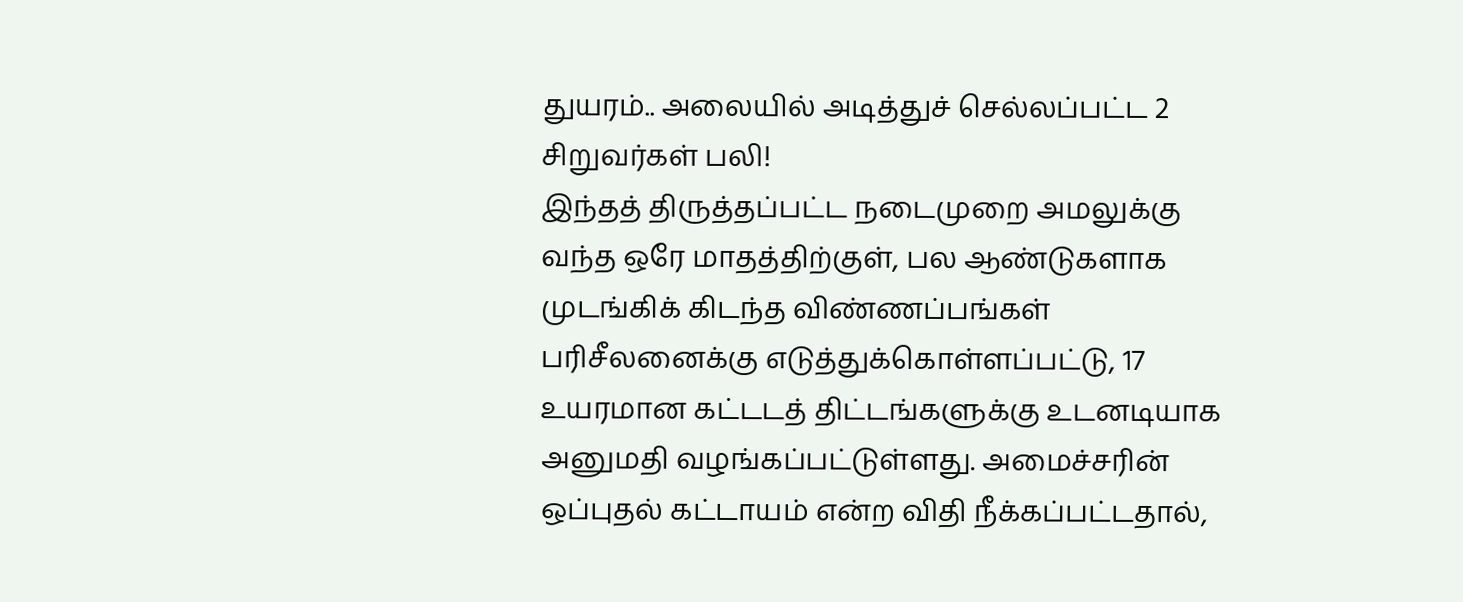துயரம்.. அலையில் அடித்துச் செல்லப்பட்ட 2 சிறுவர்கள் பலி!
இந்தத் திருத்தப்பட்ட நடைமுறை அமலுக்கு வந்த ஒரே மாதத்திற்குள், பல ஆண்டுகளாக முடங்கிக் கிடந்த விண்ணப்பங்கள் பரிசீலனைக்கு எடுத்துக்கொள்ளப்பட்டு, 17 உயரமான கட்டடத் திட்டங்களுக்கு உடனடியாக அனுமதி வழங்கப்பட்டுள்ளது. அமைச்சரின் ஒப்புதல் கட்டாயம் என்ற விதி நீக்கப்பட்டதால்,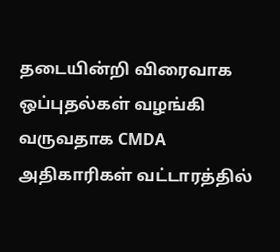தடையின்றி விரைவாக ஒப்புதல்கள் வழங்கி வருவதாக CMDA அதிகாரிகள் வட்டாரத்தில்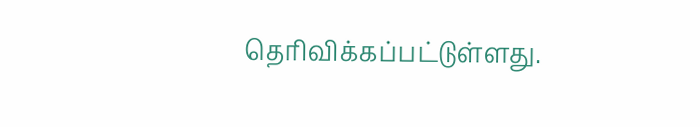தெரிவிக்கப்பட்டுள்ளது.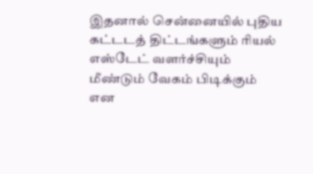இதனால் சென்னையில் புதிய கட்டடத் திட்டங்களும் ரியல் எஸ்டேட் வளர்ச்சியும் மீண்டும் வேகம் பிடிக்கும் என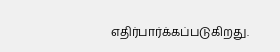எதிர்பார்க்கப்படுகிறது.